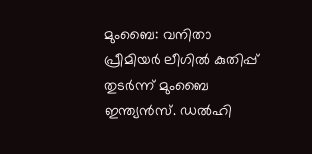മുംബൈ: വനിതാ പ്രീമിയര്‍ ലീഗില്‍ കുതിപ്പ് തുടര്‍ന്ന് മുംബൈ ഇന്ത്യന്‍സ്. ഡല്‍ഹി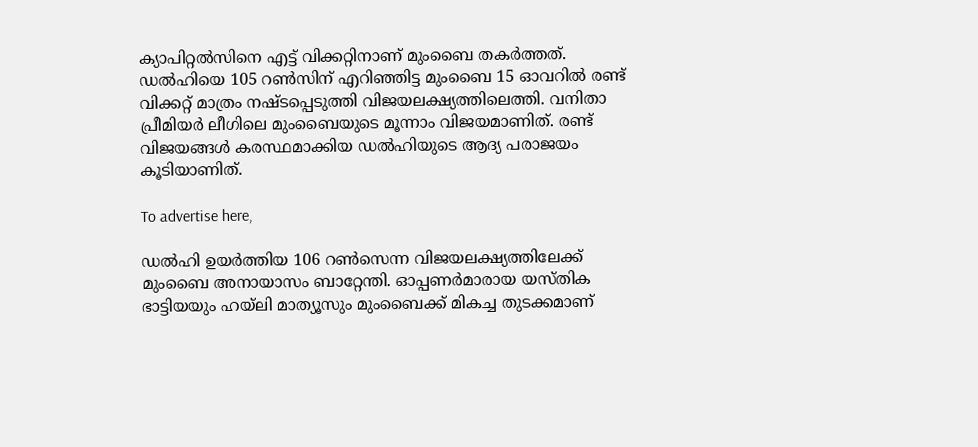ക്യാപിറ്റല്‍സിനെ എട്ട് വിക്കറ്റിനാണ് മുംബൈ തകര്‍ത്തത്. ഡല്‍ഹിയെ 105 റണ്‍സിന് എറിഞ്ഞിട്ട മുംബൈ 15 ഓവറില്‍ രണ്ട് വിക്കറ്റ് മാത്രം നഷ്ടപ്പെടുത്തി വിജയലക്ഷ്യത്തിലെത്തി. വനിതാ പ്രീമിയര്‍ ലീഗിലെ മുംബൈയുടെ മൂന്നാം വിജയമാണിത്. രണ്ട് വിജയങ്ങള്‍ കരസ്ഥമാക്കിയ ഡല്‍ഹിയുടെ ആദ്യ പരാജയം കൂടിയാണിത്.

To advertise here,

ഡല്‍ഹി ഉയര്‍ത്തിയ 106 റണ്‍സെന്ന വിജയലക്ഷ്യത്തിലേക്ക് മുംബൈ അനായാസം ബാറ്റേന്തി. ഓപ്പണര്‍മാരായ യസ്തിക ഭാട്ടിയയും ഹയ്‌ലി മാത്യൂസും മുംബൈക്ക് മികച്ച തുടക്കമാണ്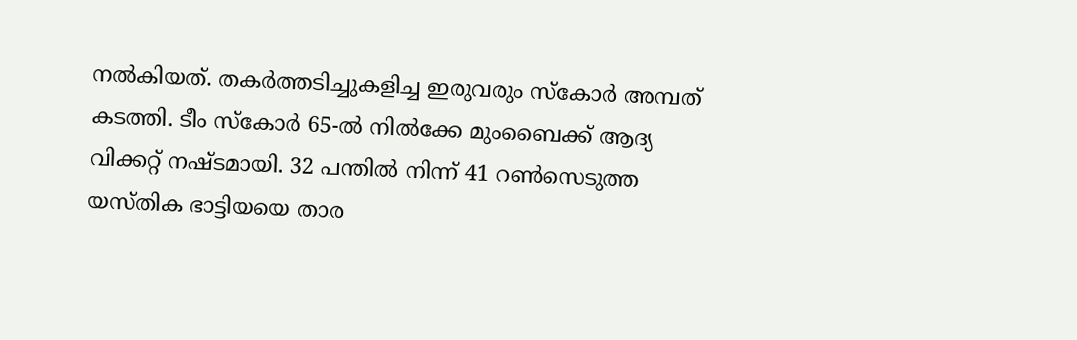നല്‍കിയത്. തകര്‍ത്തടിച്ചുകളിച്ച ഇരുവരും സ്‌കോര്‍ അമ്പത് കടത്തി. ടീം സ്‌കോര്‍ 65-ല്‍ നില്‍ക്കേ മുംബൈക്ക് ആദ്യ വിക്കറ്റ് നഷ്ടമായി. 32 പന്തില്‍ നിന്ന് 41 റണ്‍സെടുത്ത യസ്തിക ഭാട്ടിയയെ താര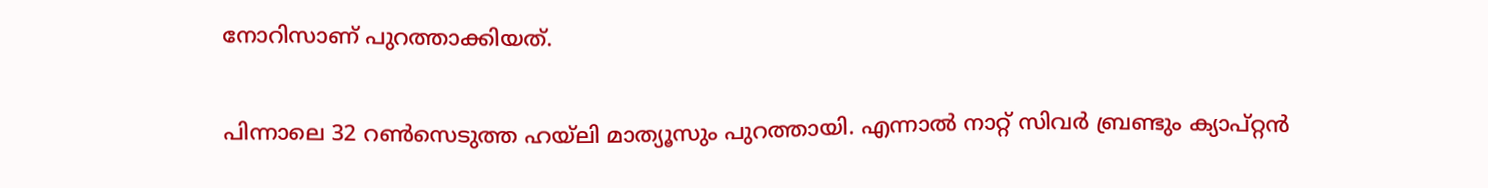നോറിസാണ് പുറത്താക്കിയത്.

പിന്നാലെ 32 റണ്‍സെടുത്ത ഹയ്‌ലി മാത്യൂസും പുറത്തായി. എന്നാല്‍ നാറ്റ് സിവര്‍ ബ്രണ്ടും ക്യാപ്റ്റന്‍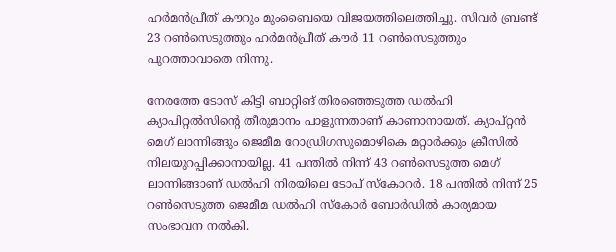ഹര്‍മന്‍പ്രീത് കൗറും മുംബൈയെ വിജയത്തിലെത്തിച്ചു. സിവര്‍ ബ്രണ്ട് 23 റണ്‍സെടുത്തും ഹര്‍മന്‍പ്രീത് കൗര്‍ 11 റണ്‍സെടുത്തും പുറത്താവാതെ നിന്നു.

നേരത്തേ ടോസ് കിട്ടി ബാറ്റിങ് തിരഞ്ഞെടുത്ത ഡല്‍ഹി ക്യാപിറ്റല്‍സിന്റെ തീരുമാനം പാളുന്നതാണ് കാണാനായത്. ക്യാപ്റ്റന്‍ മെഗ് ലാന്നിങ്ങും ജെമീമ റോഡ്രിഗസുമൊഴികെ മറ്റാര്‍ക്കും ക്രീസില്‍ നിലയുറപ്പിക്കാനായില്ല. 41 പന്തില്‍ നിന്ന് 43 റണ്‍സെടുത്ത മെഗ് ലാന്നിങ്ങാണ് ഡല്‍ഹി നിരയിലെ ടോപ് സ്‌കോറര്‍. 18 പന്തില്‍ നിന്ന് 25 റണ്‍സെടുത്ത ജെമീമ ഡല്‍ഹി സ്‌കോര്‍ ബോര്‍ഡില്‍ കാര്യമായ സംഭാവന നല്‍കി.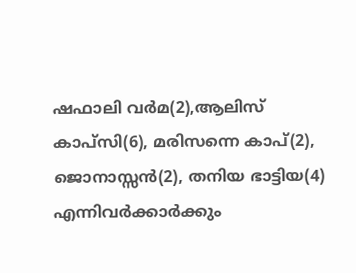ഷഫാലി വര്‍മ(2),ആലിസ് കാപ്‌സി(6), മരിസന്നെ കാപ്(2), ജൊനാസ്സന്‍(2), തനിയ ഭാട്ടിയ(4) എന്നിവര്‍ക്കാര്‍ക്കും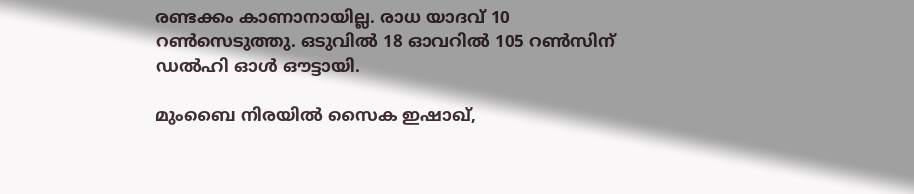രണ്ടക്കം കാണാനായില്ല. രാധ യാദവ് 10 റണ്‍സെടുത്തു. ഒടുവില്‍ 18 ഓവറില്‍ 105 റണ്‍സിന് ഡല്‍ഹി ഓള്‍ ഔട്ടായി.

മുംബൈ നിരയില്‍ സൈക ഇഷാഖ്,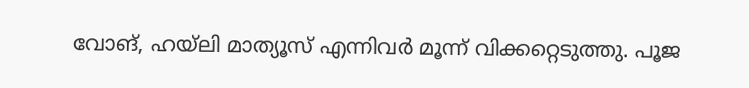വോങ്, ഹയ്‌ലി മാത്യൂസ് എന്നിവര്‍ മൂന്ന് വിക്കറ്റെടുത്തു. പൂജ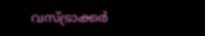വസ്ട്രാക്കര്‍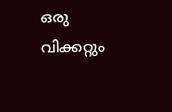ഒരു വിക്കറ്റും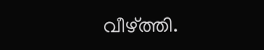വീഴ്ത്തി.